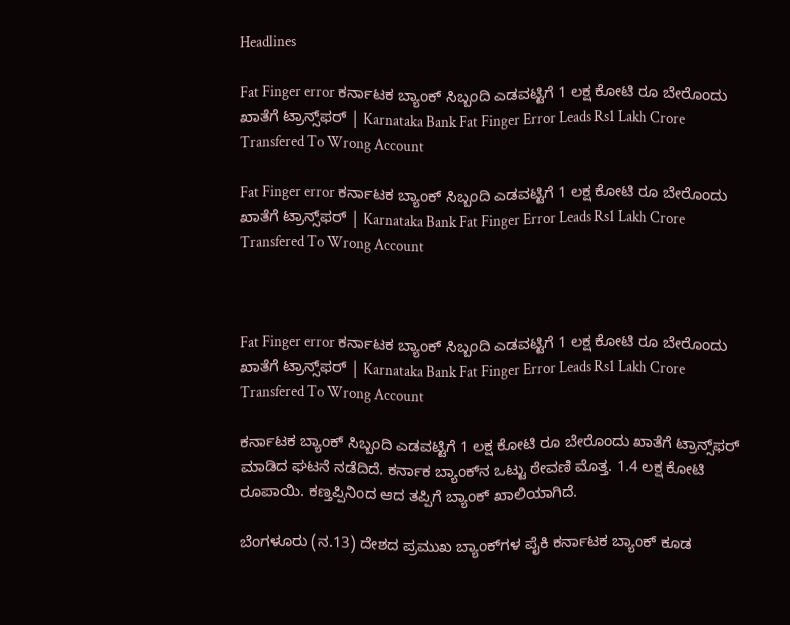Headlines

Fat Finger error ಕರ್ನಾಟಕ ಬ್ಯಾಂಕ್ ಸಿಬ್ಬಂದಿ ಎಡವಟ್ಟಿಗೆ 1 ಲಕ್ಷ ಕೋಟಿ ರೂ ಬೇರೊಂದು ಖಾತೆಗೆ ಟ್ರಾನ್ಸ್‌ಫರ್ | Karnataka Bank Fat Finger Error Leads Rs1 Lakh Crore Transfered To Wrong Account

Fat Finger error ಕರ್ನಾಟಕ ಬ್ಯಾಂಕ್ ಸಿಬ್ಬಂದಿ ಎಡವಟ್ಟಿಗೆ 1 ಲಕ್ಷ ಕೋಟಿ ರೂ ಬೇರೊಂದು ಖಾತೆಗೆ ಟ್ರಾನ್ಸ್‌ಫರ್ | Karnataka Bank Fat Finger Error Leads Rs1 Lakh Crore Transfered To Wrong Account



Fat Finger error ಕರ್ನಾಟಕ ಬ್ಯಾಂಕ್ ಸಿಬ್ಬಂದಿ ಎಡವಟ್ಟಿಗೆ 1 ಲಕ್ಷ ಕೋಟಿ ರೂ ಬೇರೊಂದು ಖಾತೆಗೆ ಟ್ರಾನ್ಸ್‌ಫರ್ | Karnataka Bank Fat Finger Error Leads Rs1 Lakh Crore Transfered To Wrong Account

ಕರ್ನಾಟಕ ಬ್ಯಾಂಕ್ ಸಿಬ್ಬಂದಿ ಎಡವಟ್ಟಿಗೆ 1 ಲಕ್ಷ ಕೋಟಿ ರೂ ಬೇರೊಂದು ಖಾತೆಗೆ ಟ್ರಾನ್ಸ್‌ಫರ್ ಮಾಡಿದ ಘಟನೆ ನಡೆದಿದೆ. ಕರ್ನಾಕ ಬ್ಯಾಂಕ್‌ನ ಒಟ್ಟು ಠೇವಣಿ ಮೊತ್ತ. 1.4 ಲಕ್ಷ ಕೋಟಿ ರೂಪಾಯಿ. ಕಣ್ತಪ್ಪಿನಿಂದ ಆದ ತಪ್ಪಿಗೆ ಬ್ಯಾಂಕ್ ಖಾಲಿಯಾಗಿದೆ.

ಬೆಂಗಳೂರು (ನ.13) ದೇಶದ ಪ್ರಮುಖ ಬ್ಯಾಂಕ್‌ಗಳ ಪೈಕಿ ಕರ್ನಾಟಕ ಬ್ಯಾಂಕ್ ಕೂಡ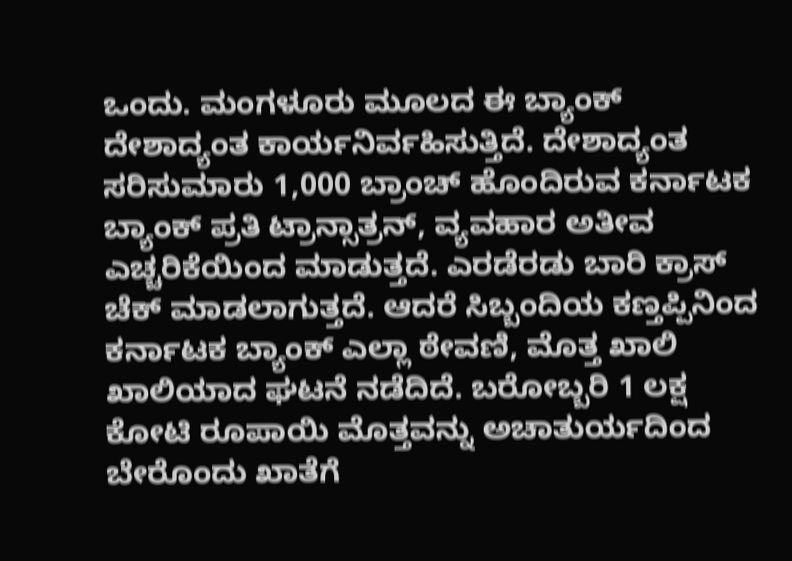ಒಂದು. ಮಂಗಳೂರು ಮೂಲದ ಈ ಬ್ಯಾಂಕ್ ದೇಶಾದ್ಯಂತ ಕಾರ್ಯನಿರ್ವಹಿಸುತ್ತಿದೆ. ದೇಶಾದ್ಯಂತ ಸರಿಸುಮಾರು 1,000 ಬ್ರಾಂಚ್ ಹೊಂದಿರುವ ಕರ್ನಾಟಕ ಬ್ಯಾಂಕ್ ಪ್ರತಿ ಟ್ರಾನ್ಸಾತ್ರನ್, ವ್ಯವಹಾರ ಅತೀವ ಎಚ್ಚರಿಕೆಯಿಂದ ಮಾಡುತ್ತದೆ. ಎರಡೆರಡು ಬಾರಿ ಕ್ರಾಸ್ ಚೆಕ್ ಮಾಡಲಾಗುತ್ತದೆ. ಆದರೆ ಸಿಬ್ಬಂದಿಯ ಕಣ್ತಪ್ಪಿನಿಂದ ಕರ್ನಾಟಕ ಬ್ಯಾಂಕ್ ಎಲ್ಲಾ ಠೇವಣಿ, ಮೊತ್ತ ಖಾಲಿ ಖಾಲಿಯಾದ ಘಟನೆ ನಡೆದಿದೆ. ಬರೋಬ್ಬರಿ 1 ಲಕ್ಷ ಕೋಟಿ ರೂಪಾಯಿ ಮೊತ್ತವನ್ನು ಅಚಾತುರ್ಯದಿಂದ ಬೇರೊಂದು ಖಾತೆಗೆ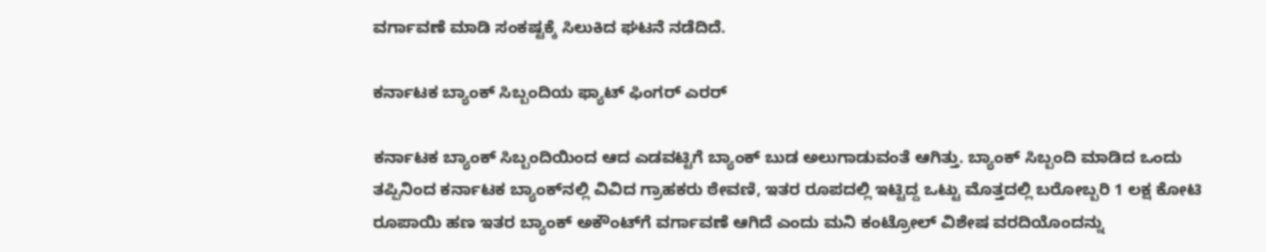ವರ್ಗಾವಣೆ ಮಾಡಿ ಸಂಕಷ್ಟಕ್ಕೆ ಸಿಲುಕಿದ ಘಟನೆ ನಡೆದಿದೆ.

ಕರ್ನಾಟಕ ಬ್ಯಾಂಕ್ ಸಿಬ್ಬಂದಿಯ ಫ್ಯಾಟ್ ಫಿಂಗರ್ ಎರರ್

ಕರ್ನಾಟಕ ಬ್ಯಾಂಕ್ ಸಿಬ್ಬಂದಿಯಿಂದ ಆದ ಎಡವಟ್ಟಿಗೆ ಬ್ಯಾಂಕ್ ಬುಡ ಅಲುಗಾಡುವಂತೆ ಆಗಿತ್ತು. ಬ್ಯಾಂಕ್ ಸಿಬ್ಬಂದಿ ಮಾಡಿದ ಒಂದು ತಪ್ಪಿನಿಂದ ಕರ್ನಾಟಕ ಬ್ಯಾಂಕ್‌ನಲ್ಲಿ ವಿವಿದ ಗ್ರಾಹಕರು ಠೇವಣಿ, ಇತರ ರೂಪದಲ್ಲಿ ಇಟ್ಟಿದ್ದ ಒಟ್ಟು ಮೊತ್ತದಲ್ಲಿ ಬರೋಬ್ಬರಿ 1 ಲಕ್ಷ ಕೋಟಿ ರೂಪಾಯಿ ಹಣ ಇತರ ಬ್ಯಾಂಕ್ ಅಕೌಂಟ್‌ಗೆ ವರ್ಗಾವಣೆ ಆಗಿದೆ ಎಂದು ಮನಿ ಕಂಟ್ರೋಲ್ ವಿಶೇಷ ವರದಿಯೊಂದನ್ನು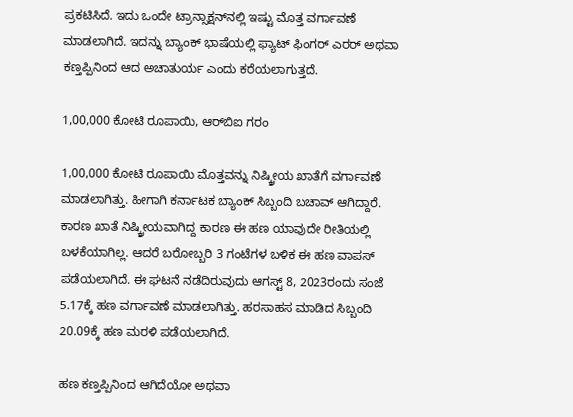ಪ್ರಕಟಿಸಿದೆ. ಇದು ಒಂದೇ ಟ್ರಾನ್ಸಾಕ್ಷನ್‌ನಲ್ಲಿ ಇಷ್ಟು ಮೊತ್ತ ವರ್ಗಾವಣೆ ಮಾಡಲಾಗಿದೆ. ಇದನ್ನು ಬ್ಯಾಂಕ್ ಭಾಷೆಯಲ್ಲಿ ಫ್ಯಾಟ್ ಫಿಂಗರ್ ಎರರ್ ಅಥವಾ ಕಣ್ತಪ್ಪಿನಿಂದ ಆದ ಅಚಾತುರ್ಯ ಎಂದು ಕರೆಯಲಾಗುತ್ತದೆ.

1,00,000 ಕೋಟಿ ರೂಪಾಯಿ, ಆರ್‌ಬಿಐ ಗರಂ

1,00,000 ಕೋಟಿ ರೂಪಾಯಿ ಮೊತ್ತವನ್ನು ನಿಷ್ಕ್ರೀಯ ಖಾತೆಗೆ ವರ್ಗಾವಣೆ ಮಾಡಲಾಗಿತ್ತು. ಹೀಗಾಗಿ ಕರ್ನಾಟಕ ಬ್ಯಾಂಕ್ ಸಿಬ್ಬಂದಿ ಬಚಾವ್ ಆಗಿದ್ದಾರೆ. ಕಾರಣ ಖಾತೆ ನಿಷ್ಕ್ರೀಯವಾಗಿದ್ದ ಕಾರಣ ಈ ಹಣ ಯಾವುದೇ ರೀತಿಯಲ್ಲಿ ಬಳಕೆಯಾಗಿಲ್ಲ. ಆದರೆ ಬರೋಬ್ಬರಿ 3 ಗಂಟೆಗಳ ಬಳಿಕ ಈ ಹಣ ವಾಪಸ್ ಪಡೆಯಲಾಗಿದೆ. ಈ ಘಟನೆ ನಡೆದಿರುವುದು ಆಗಸ್ಟ್ 8, 2023ರಂದು ಸಂಜೆ 5.17ಕ್ಕೆ ಹಣ ವರ್ಗಾವಣೆ ಮಾಡಲಾಗಿತ್ತು. ಹರಸಾಹಸ ಮಾಡಿದ ಸಿಬ್ಬಂದಿ 20.09ಕ್ಕೆ ಹಣ ಮರಳಿ ಪಡೆಯಲಾಗಿದೆ.

ಹಣ ಕಣ್ತಪ್ಪಿನಿಂದ ಆಗಿದೆಯೋ ಅಥವಾ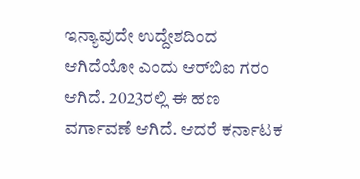ಇನ್ಯಾವುದೇ ಉದ್ದೇಶದಿಂದ ಆಗಿದೆಯೋ ಎಂದು ಆರ್‌ಬಿಐ ಗರಂ ಆಗಿದೆ. 2023ರಲ್ಲಿ ಈ ಹಣ ವರ್ಗಾವಣೆ ಆಗಿದೆ. ಆದರೆ ಕರ್ನಾಟಕ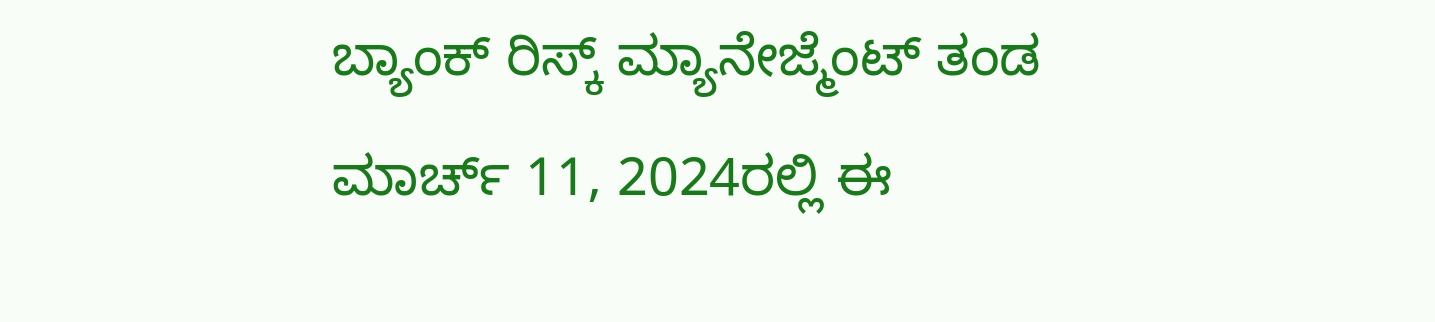ಬ್ಯಾಂಕ್ ರಿಸ್ಕ್ ಮ್ಯಾನೇಜ್ಮೆಂಟ್ ತಂಡ ಮಾರ್ಚ್ 11, 2024ರಲ್ಲಿ ಈ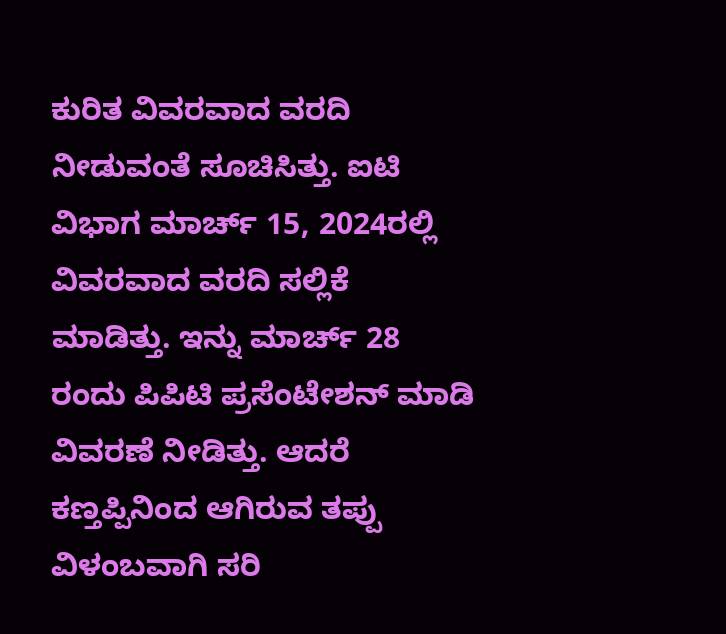ಕುರಿತ ವಿವರವಾದ ವರದಿ ನೀಡುವಂತೆ ಸೂಚಿಸಿತ್ತು. ಐಟಿ ವಿಭಾಗ ಮಾರ್ಚ್ 15, 2024ರಲ್ಲಿ ವಿವರವಾದ ವರದಿ ಸಲ್ಲಿಕೆ ಮಾಡಿತ್ತು. ಇನ್ನು ಮಾರ್ಚ್ 28 ರಂದು ಪಿಪಿಟಿ ಪ್ರಸೆಂಟೇಶನ್ ಮಾಡಿ ವಿವರಣೆ ನೀಡಿತ್ತು. ಆದರೆ ಕಣ್ತಪ್ಪಿನಿಂದ ಆಗಿರುವ ತಪ್ಪು ವಿಳಂಬವಾಗಿ ಸರಿ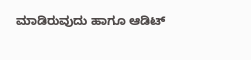ಮಾಡಿರುವುದು ಹಾಗೂ ಆಡಿಟ್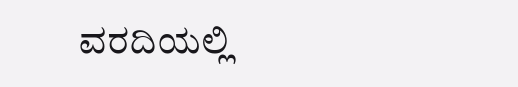ವರದಿಯಲ್ಲಿ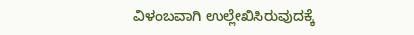ವಿಳಂಬವಾಗಿ ಉಲ್ಲೇಖಿಸಿರುವುದಕ್ಕೆ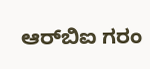ಆರ್‌ಬಿಐ ಗರಂ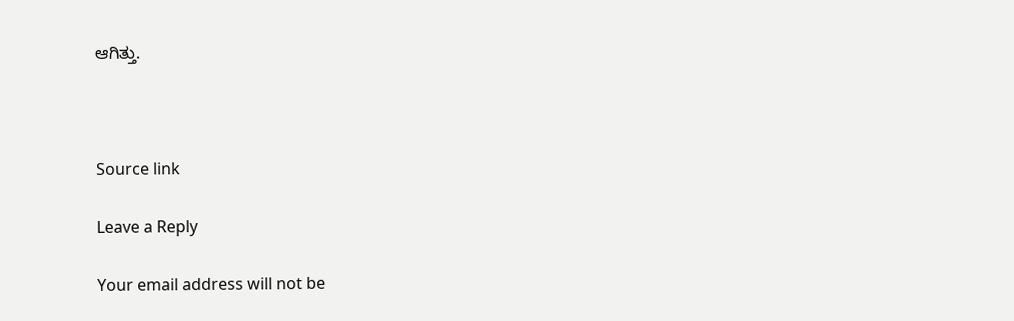ಆಗಿತ್ತು.



Source link

Leave a Reply

Your email address will not be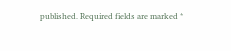published. Required fields are marked *